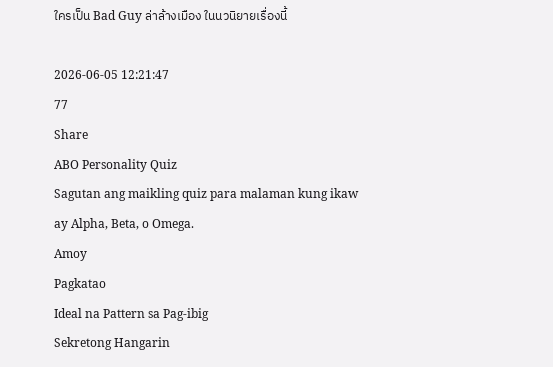ใครเป็น Bad Guy ล่าล้างเมือง ในนวนิยายเรื่องนี้

2026-06-05 12:21:47
77
Share
ABO Personality Quiz
Sagutan ang maikling quiz para malaman kung ikaw ay Alpha, Beta, o Omega.
Amoy
Pagkatao
Ideal na Pattern sa Pag-ibig
Sekretong Hangarin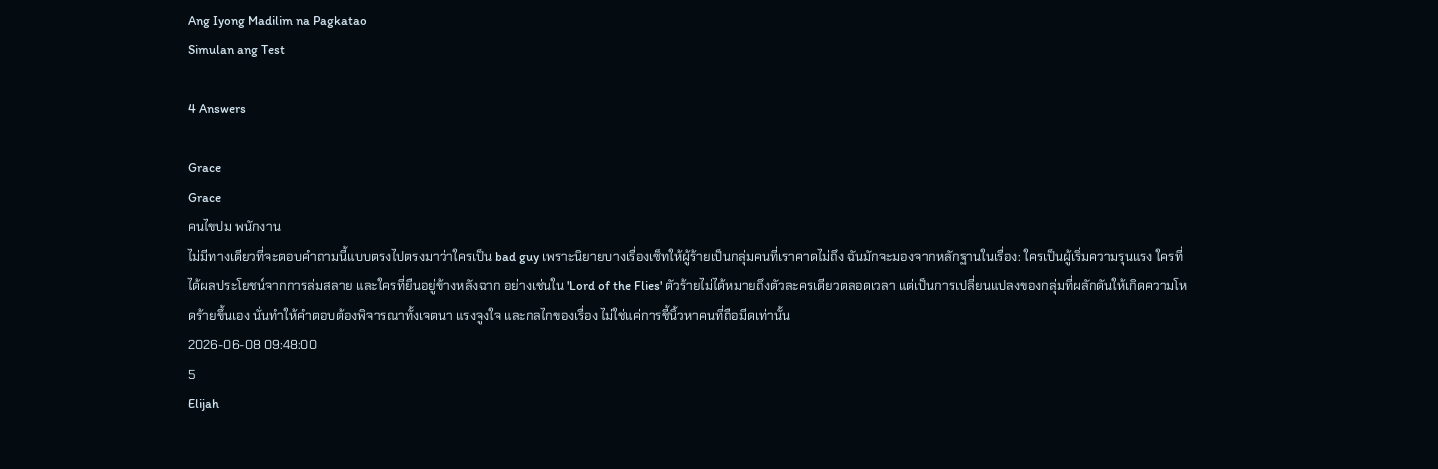Ang Iyong Madilim na Pagkatao
Simulan ang Test

4 Answers

Grace
Grace
คนไขปม พนักงาน
ไม่มีทางเดียวที่จะตอบคำถามนี้แบบตรงไปตรงมาว่าใครเป็น bad guy เพราะนิยายบางเรื่องเซ็ทให้ผู้ร้ายเป็นกลุ่มคนที่เราคาดไม่ถึง ฉันมักจะมองจากหลักฐานในเรื่อง: ใครเป็นผู้เริ่มความรุนแรง ใครที่ได้ผลประโยชน์จากการล่มสลาย และใครที่ยืนอยู่ข้างหลังฉาก อย่างเช่นใน 'Lord of the Flies' ตัวร้ายไม่ได้หมายถึงตัวละครเดียวตลอดเวลา แต่เป็นการเปลี่ยนแปลงของกลุ่มที่ผลักดันให้เกิดความโหดร้ายขึ้นเอง นั่นทำให้คำตอบต้องพิจารณาทั้งเจตนา แรงจูงใจ และกลไกของเรื่อง ไม่ใช่แค่การชี้นิ้วหาคนที่ถือมีดเท่านั้น
2026-06-08 09:48:00
5
Elijah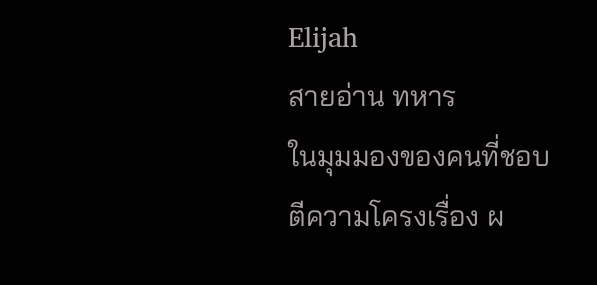Elijah
สายอ่าน ทหาร
ในมุมมองของคนที่ชอบตีความโครงเรื่อง ผ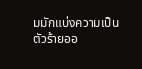มมักแบ่งความเป็นตัวร้ายออ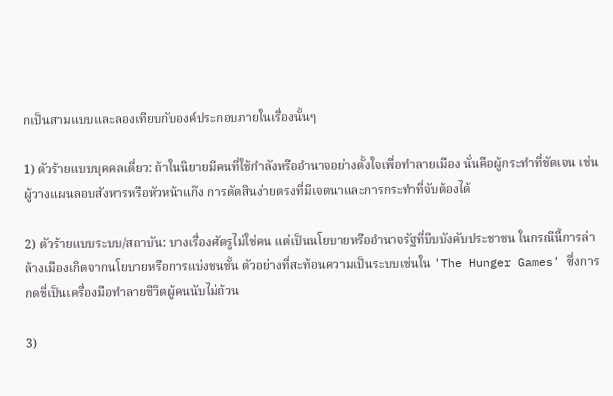กเป็นสามแบบและลองเทียบกับองค์ประกอบภายในเรื่องนั้นๆ

1) ตัวร้ายแบบบุคคลเดี่ยว: ถ้าในนิยายมีคนที่ใช้กำลังหรืออำนาจอย่างตั้งใจเพื่อทำลายเมือง นั่นคือผู้กระทำที่ชัดเจน เช่นผู้วางแผนลอบสังหารหรือหัวหน้าแก๊ง การตัดสินง่ายตรงที่มีเจตนาและการกระทำที่จับต้องได้

2) ตัวร้ายแบบระบบ/สถาบัน: บางเรื่องศัตรูไม่ใช่คน แต่เป็นนโยบายหรืออำนาจรัฐที่บีบบังคับประชาชน ในกรณีนี้การล่าล้างเมืองเกิดจากนโยบายหรือการแบ่งชนชั้น ตัวอย่างที่สะท้อนความเป็นระบบเช่นใน 'The Hunger Games' ซึ่งการกดขี่เป็นเครื่องมือทำลายชีวิตผู้คนนับไม่ถ้วน

3)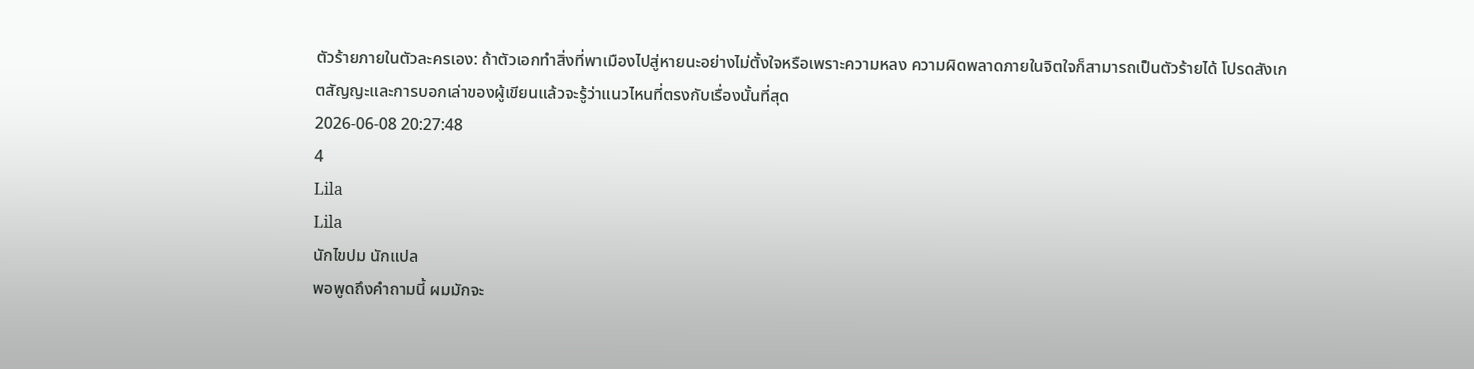ตัวร้ายภายในตัวละครเอง: ถ้าตัวเอกทำสิ่งที่พาเมืองไปสู่หายนะอย่างไม่ตั้งใจหรือเพราะความหลง ความผิดพลาดภายในจิตใจก็สามารถเป็นตัวร้ายได้ โปรดสังเกตสัญญะและการบอกเล่าของผู้เขียนแล้วจะรู้ว่าแนวไหนที่ตรงกับเรื่องนั้นที่สุด
2026-06-08 20:27:48
4
Lila
Lila
นักไขปม นักแปล
พอพูดถึงคำถามนี้ ผมมักจะ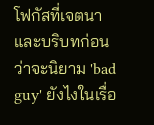โฟกัสที่เจตนาและบริบทก่อนว่าจะนิยาม 'bad guy' ยังไงในเรื่อ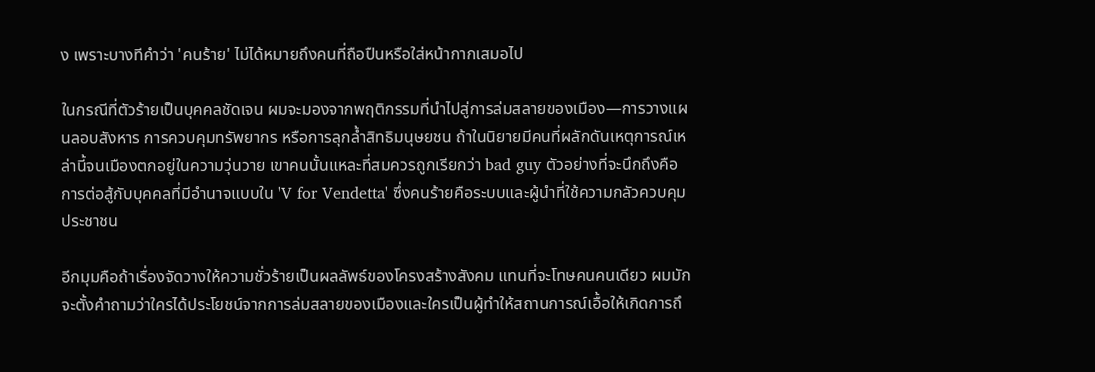ง เพราะบางทีคำว่า 'คนร้าย' ไม่ได้หมายถึงคนที่ถือปืนหรือใส่หน้ากากเสมอไป

ในกรณีที่ตัวร้ายเป็นบุคคลชัดเจน ผมจะมองจากพฤติกรรมที่นำไปสู่การล่มสลายของเมือง—การวางแผนลอบสังหาร การควบคุมทรัพยากร หรือการลุกล้ำสิทธิมนุษยชน ถ้าในนิยายมีคนที่ผลักดันเหตุการณ์เหล่านี้จนเมืองตกอยู่ในความวุ่นวาย เขาคนนั้นแหละที่สมควรถูกเรียกว่า bad guy ตัวอย่างที่จะนึกถึงคือการต่อสู้กับบุคคลที่มีอำนาจแบบใน 'V for Vendetta' ซึ่งคนร้ายคือระบบและผู้นำที่ใช้ความกลัวควบคุมประชาชน

อีกมุมคือถ้าเรื่องจัดวางให้ความชั่วร้ายเป็นผลลัพธ์ของโครงสร้างสังคม แทนที่จะโทษคนคนเดียว ผมมักจะตั้งคำถามว่าใครได้ประโยชน์จากการล่มสลายของเมืองและใครเป็นผู้ทำให้สถานการณ์เอื้อให้เกิดการถึ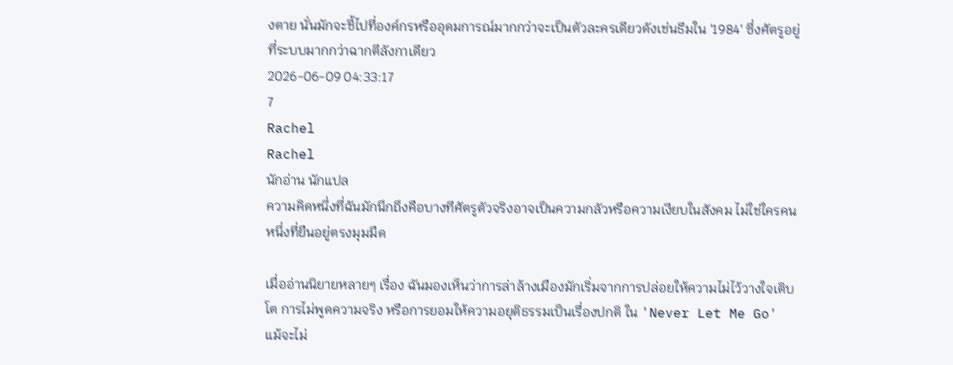งตาย นั่นมักจะชี้ไปที่องค์กรหรืออุดมการณ์มากกว่าจะเป็นตัวละครเดียวดังเช่นธีมใน '1984' ซึ่งศัตรูอยู่ที่ระบบมากกว่าฉากตีลังกาเดียว
2026-06-09 04:33:17
7
Rachel
Rachel
นักอ่าน นักแปล
ความคิดหนึ่งที่ฉันมักนึกถึงคือบางทีศัตรูตัวจริงอาจเป็นความกลัวหรือความเงียบในสังคม ไม่ใช่ใครคนหนึ่งที่ยืนอยู่ตรงมุมมืด

เมื่ออ่านนิยายหลายๆ เรื่อง ฉันมองเห็นว่าการล่าล้างเมืองมักเริ่มจากการปล่อยให้ความไม่ไว้วางใจเติบโต การไม่พูดความจริง หรือการยอมให้ความอยุติธรรมเป็นเรื่องปกติ ใน 'Never Let Me Go' แม้จะไม่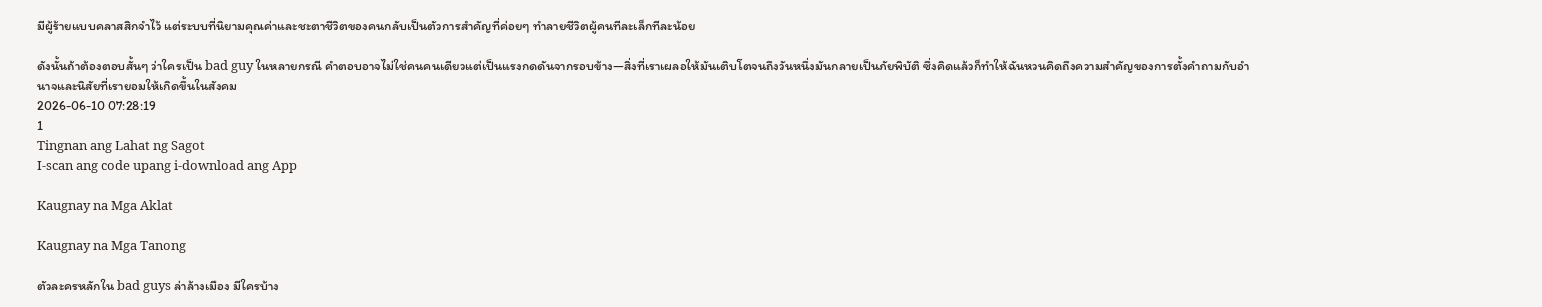มีผู้ร้ายแบบคลาสสิกจำไว้ แต่ระบบที่นิยามคุณค่าและชะตาชีวิตของคนกลับเป็นตัวการสำคัญที่ค่อยๆ ทำลายชีวิตผู้คนทีละเล็กทีละน้อย

ดังนั้นถ้าต้องตอบสั้นๆ ว่าใครเป็น bad guy ในหลายกรณี คำตอบอาจไม่ใช่คนคนเดียวแต่เป็นแรงกดดันจากรอบข้าง—สิ่งที่เราเผลอให้มันเติบโตจนถึงวันหนึ่งมันกลายเป็นภัยพิบัติ ซึ่งคิดแล้วก็ทำให้ฉันหวนคิดถึงความสำคัญของการตั้งคำถามกับอำนาจและนิสัยที่เรายอมให้เกิดขึ้นในสังคม
2026-06-10 07:28:19
1
Tingnan ang Lahat ng Sagot
I-scan ang code upang i-download ang App

Kaugnay na Mga Aklat

Kaugnay na Mga Tanong

ตัวละครหลักใน bad guys ล่าล้างเมือง มีใครบ้าง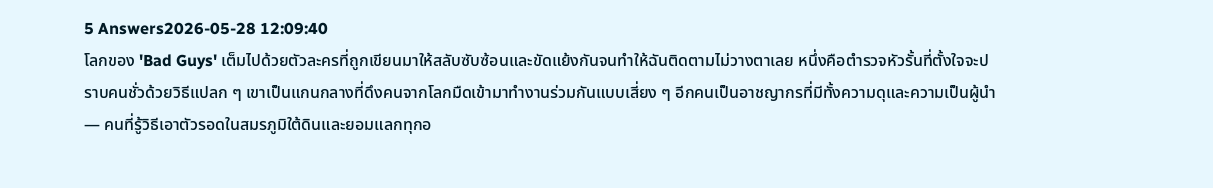5 Answers2026-05-28 12:09:40
โลกของ 'Bad Guys' เต็มไปด้วยตัวละครที่ถูกเขียนมาให้สลับซับซ้อนและขัดแย้งกันจนทำให้ฉันติดตามไม่วางตาเลย หนึ่งคือตำรวจหัวรั้นที่ตั้งใจจะปราบคนชั่วด้วยวิธีแปลก ๆ เขาเป็นแกนกลางที่ดึงคนจากโลกมืดเข้ามาทำงานร่วมกันแบบเสี่ยง ๆ อีกคนเป็นอาชญากรที่มีทั้งความดุและความเป็นผู้นำ — คนที่รู้วิธีเอาตัวรอดในสมรภูมิใต้ดินและยอมแลกทุกอ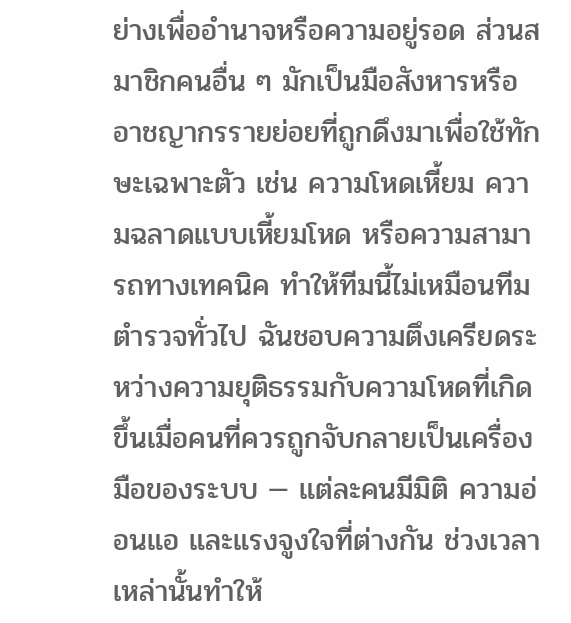ย่างเพื่ออำนาจหรือความอยู่รอด ส่วนสมาชิกคนอื่น ๆ มักเป็นมือสังหารหรืออาชญากรรายย่อยที่ถูกดึงมาเพื่อใช้ทักษะเฉพาะตัว เช่น ความโหดเหี้ยม ความฉลาดแบบเหี้ยมโหด หรือความสามารถทางเทคนิค ทำให้ทีมนี้ไม่เหมือนทีมตำรวจทั่วไป ฉันชอบความตึงเครียดระหว่างความยุติธรรมกับความโหดที่เกิดขึ้นเมื่อคนที่ควรถูกจับกลายเป็นเครื่องมือของระบบ — แต่ละคนมีมิติ ความอ่อนแอ และแรงจูงใจที่ต่างกัน ช่วงเวลาเหล่านั้นทำให้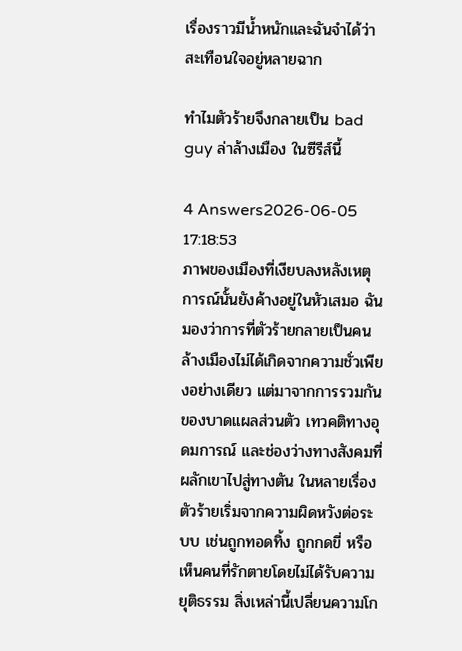เรื่องราวมีน้ำหนักและฉันจำได้ว่าสะเทือนใจอยู่หลายฉาก

ทำไมตัวร้ายจึงกลายเป็น bad guy ล่าล้างเมือง ในซีรีส์นี้

4 Answers2026-06-05 17:18:53
ภาพของเมืองที่เงียบลงหลังเหตุการณ์นั้นยังค้างอยู่ในหัวเสมอ ฉันมองว่าการที่ตัวร้ายกลายเป็นคนล้างเมืองไม่ได้เกิดจากความชั่วเพียงอย่างเดียว แต่มาจากการรวมกันของบาดแผลส่วนตัว เทวคติทางอุดมการณ์ และช่องว่างทางสังคมที่ผลักเขาไปสู่ทางตัน ในหลายเรื่อง ตัวร้ายเริ่มจากความผิดหวังต่อระบบ เช่นถูกทอดทิ้ง ถูกกดขี่ หรือเห็นคนที่รักตายโดยไม่ได้รับความยุติธรรม สิ่งเหล่านี้เปลี่ยนความโก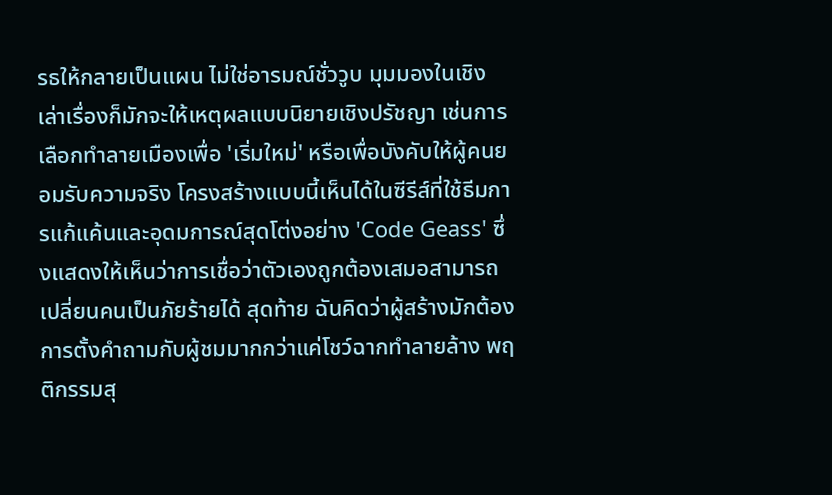รธให้กลายเป็นแผน ไม่ใช่อารมณ์ชั่ววูบ มุมมองในเชิงเล่าเรื่องก็มักจะให้เหตุผลแบบนิยายเชิงปรัชญา เช่นการเลือกทำลายเมืองเพื่อ 'เริ่มใหม่' หรือเพื่อบังคับให้ผู้คนยอมรับความจริง โครงสร้างแบบนี้เห็นได้ในซีรีส์ที่ใช้ธีมการแก้แค้นและอุดมการณ์สุดโต่งอย่าง 'Code Geass' ซึ่งแสดงให้เห็นว่าการเชื่อว่าตัวเองถูกต้องเสมอสามารถเปลี่ยนคนเป็นภัยร้ายได้ สุดท้าย ฉันคิดว่าผู้สร้างมักต้องการตั้งคำถามกับผู้ชมมากกว่าแค่โชว์ฉากทำลายล้าง พฤติกรรมสุ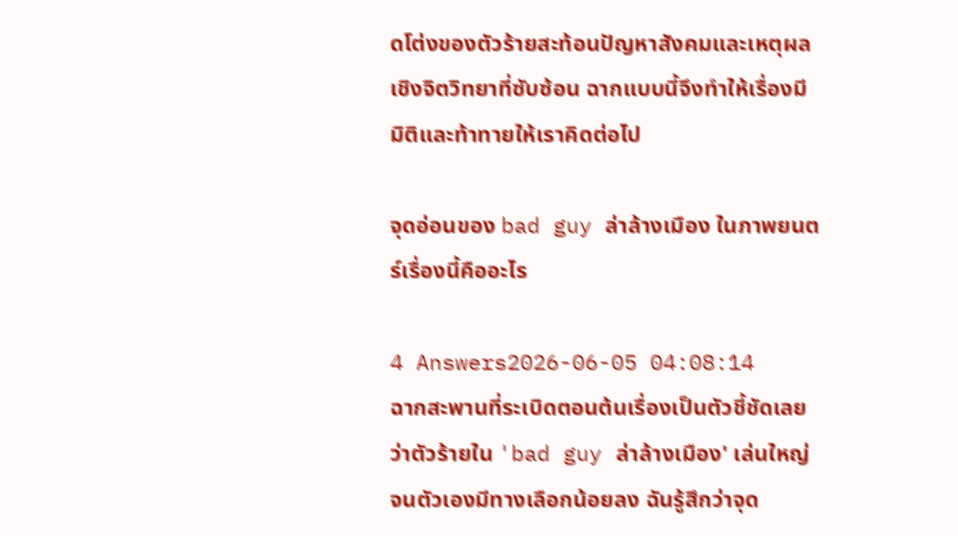ดโต่งของตัวร้ายสะท้อนปัญหาสังคมและเหตุผลเชิงจิตวิทยาที่ซับซ้อน ฉากแบบนี้จึงทำให้เรื่องมีมิติและท้าทายให้เราคิดต่อไป

จุดอ่อนของ bad guy ล่าล้างเมือง ในภาพยนตร์เรื่องนี้คืออะไร

4 Answers2026-06-05 04:08:14
ฉากสะพานที่ระเบิดตอนต้นเรื่องเป็นตัวชี้ชัดเลยว่าตัวร้ายใน 'bad guy ล่าล้างเมือง' เล่นใหญ่จนตัวเองมีทางเลือกน้อยลง ฉันรู้สึกว่าจุด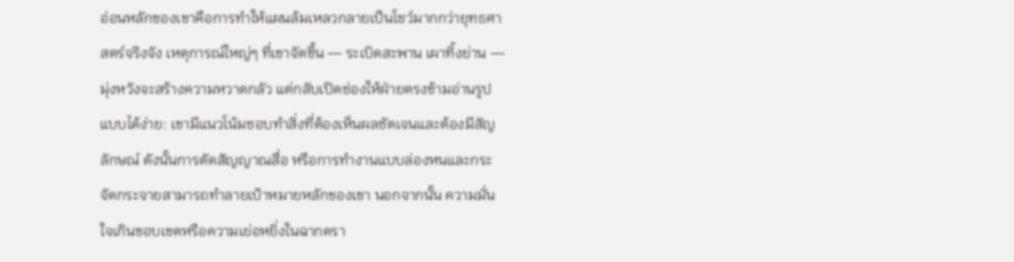อ่อนหลักของเขาคือการทำให้แผนล้มเหลวกลายเป็นโชว์มากกว่ายุทธศาสตร์จริงจัง เหตุการณ์ใหญ่ๆ ที่เขาจัดขึ้น — ระเบิดสะพาน เผาทิ้งย่าน — มุ่งหวังจะสร้างความหวาดกลัว แต่กลับเปิดช่องให้ฝ่ายตรงข้ามอ่านรูปแบบได้ง่าย: เขามีแนวโน้มชอบทำสิ่งที่ต้องเห็นผลชัดเจนและต้องมีสัญลักษณ์ ดังนั้นการตัดสัญญาณสื่อ หรือการทำงานแบบล่องหนและกระจัดกระจายสามารถทำลายเป้าหมายหลักของเขา นอกจากนั้น ความมั่นใจเกินขอบเขตหรือความเย่อหยิ่งในฉากดรา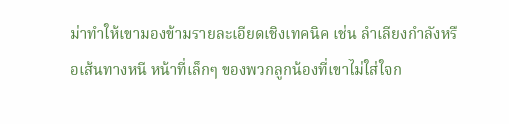ม่าทำให้เขามองข้ามรายละเอียดเชิงเทคนิค เช่น ลำเลียงกำลังหรือเส้นทางหนี หน้าที่เล็กๆ ของพวกลูกน้องที่เขาไม่ใส่ใจก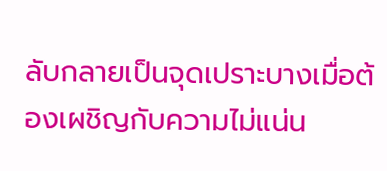ลับกลายเป็นจุดเปราะบางเมื่อต้องเผชิญกับความไม่แน่น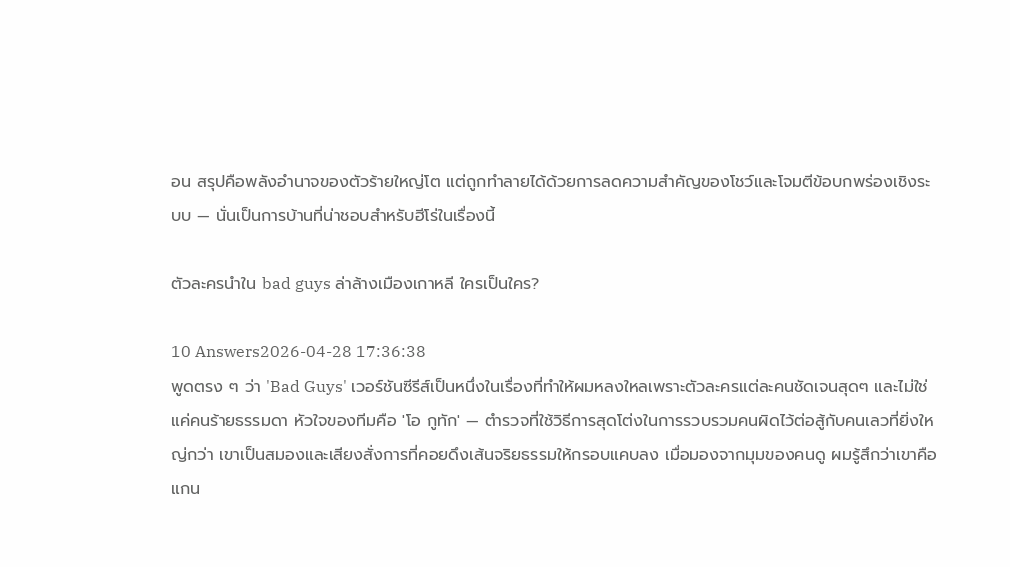อน สรุปคือพลังอำนาจของตัวร้ายใหญ่โต แต่ถูกทำลายได้ด้วยการลดความสำคัญของโชว์และโจมตีข้อบกพร่องเชิงระบบ — นั่นเป็นการบ้านที่น่าชอบสำหรับฮีโร่ในเรื่องนี้

ตัวละครนำใน bad guys ล่าล้างเมืองเกาหลี ใครเป็นใคร?

10 Answers2026-04-28 17:36:38
พูดตรง ๆ ว่า 'Bad Guys' เวอร์ชันซีรีส์เป็นหนึ่งในเรื่องที่ทำให้ผมหลงใหลเพราะตัวละครแต่ละคนชัดเจนสุดๆ และไม่ใช่แค่คนร้ายธรรมดา หัวใจของทีมคือ 'โอ กูทัก' — ตำรวจที่ใช้วิธีการสุดโต่งในการรวบรวมคนผิดไว้ต่อสู้กับคนเลวที่ยิ่งใหญ่กว่า เขาเป็นสมองและเสียงสั่งการที่คอยดึงเส้นจริยธรรมให้กรอบแคบลง เมื่อมองจากมุมของคนดู ผมรู้สึกว่าเขาคือแกน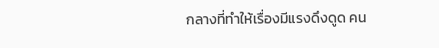กลางที่ทำให้เรื่องมีแรงดึงดูด คน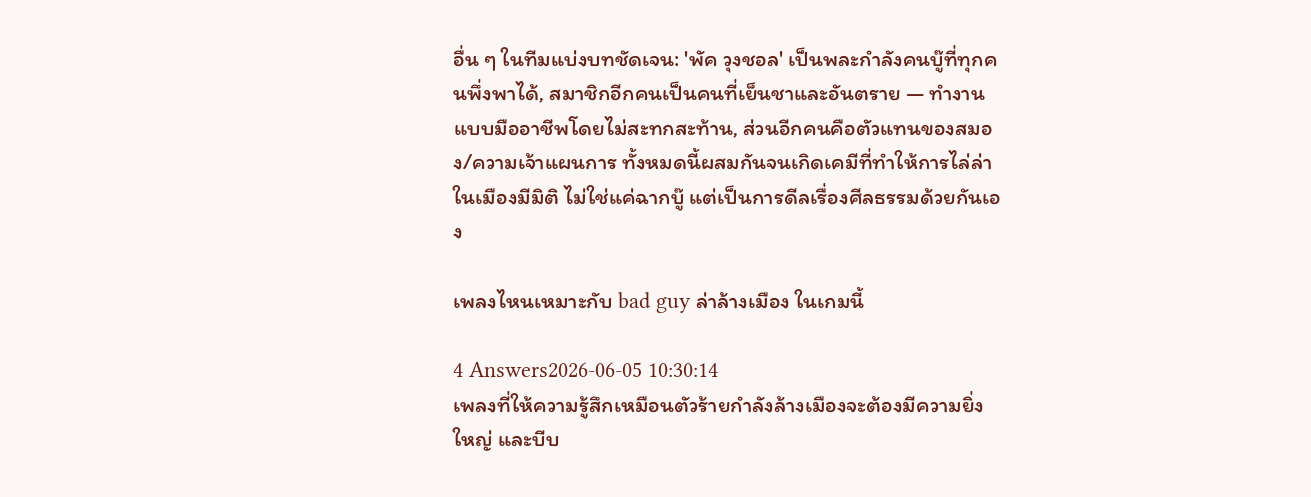อื่น ๆ ในทีมแบ่งบทชัดเจน: 'พัค วุงชอล' เป็นพละกำลังคนบู๊ที่ทุกคนพึ่งพาได้, สมาชิกอีกคนเป็นคนที่เย็นชาและอันตราย — ทำงานแบบมืออาชีพโดยไม่สะทกสะท้าน, ส่วนอีกคนคือตัวแทนของสมอง/ความเจ้าแผนการ ทั้งหมดนี้ผสมกันจนเกิดเคมีที่ทำให้การไล่ล่าในเมืองมีมิติ ไม่ใช่แค่ฉากบู๊ แต่เป็นการดีลเรื่องศีลธรรมด้วยกันเอง

เพลงไหนเหมาะกับ bad guy ล่าล้างเมือง ในเกมนี้

4 Answers2026-06-05 10:30:14
เพลงที่ให้ความรู้สึกเหมือนตัวร้ายกำลังล้างเมืองจะต้องมีความยิ่งใหญ่ และบีบ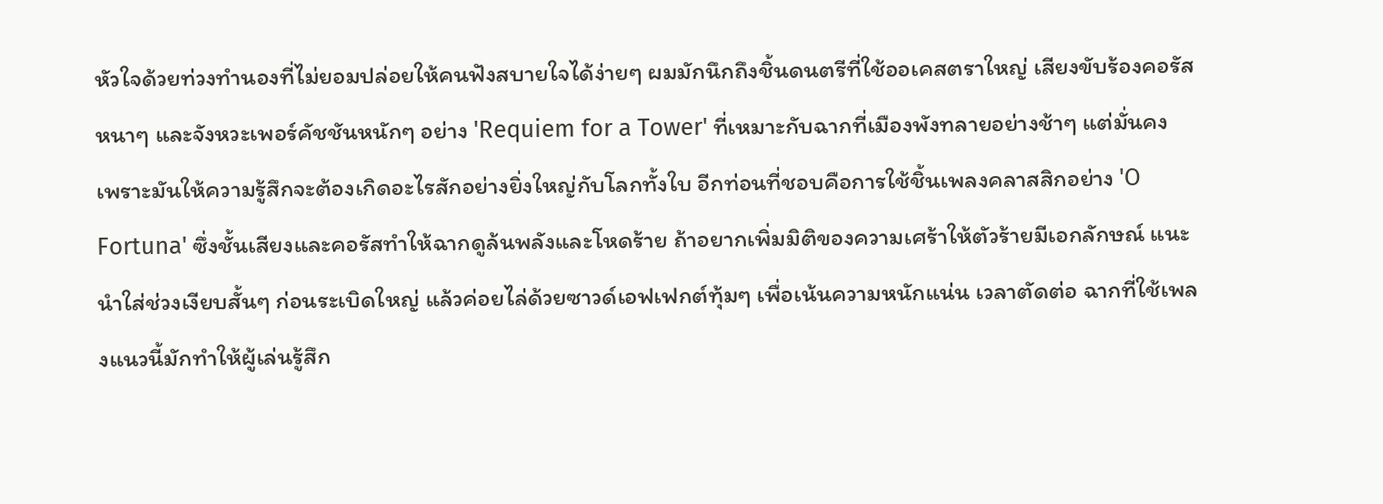หัวใจด้วยท่วงทำนองที่ไม่ยอมปล่อยให้คนฟังสบายใจได้ง่ายๆ ผมมักนึกถึงชิ้นดนตรีที่ใช้ออเคสตราใหญ่ เสียงขับร้องคอรัสหนาๆ และจังหวะเพอร์คัชชันหนักๆ อย่าง 'Requiem for a Tower' ที่เหมาะกับฉากที่เมืองพังทลายอย่างช้าๆ แต่มั่นคง เพราะมันให้ความรู้สึกจะต้องเกิดอะไรสักอย่างยิ่งใหญ่กับโลกทั้งใบ อีกท่อนที่ชอบคือการใช้ชิ้นเพลงคลาสสิกอย่าง 'O Fortuna' ซึ่งชั้นเสียงและคอรัสทำให้ฉากดูล้นพลังและโหดร้าย ถ้าอยากเพิ่มมิติของความเศร้าให้ตัวร้ายมีเอกลักษณ์ แนะนำใส่ช่วงเงียบสั้นๆ ก่อนระเบิดใหญ่ แล้วค่อยไล่ด้วยซาวด์เอฟเฟกต์ทุ้มๆ เพื่อเน้นความหนักแน่น เวลาตัดต่อ ฉากที่ใช้เพลงแนวนี้มักทำให้ผู้เล่นรู้สึก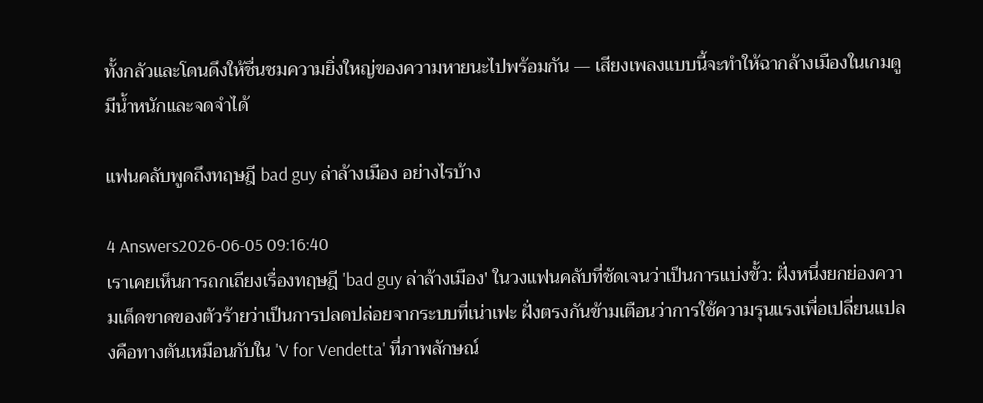ทั้งกลัวและโดนดึงให้ชื่นชมความยิ่งใหญ่ของความหายนะไปพร้อมกัน — เสียงเพลงแบบนี้จะทำให้ฉากล้างเมืองในเกมดูมีน้ำหนักและจดจำได้

แฟนคลับพูดถึงทฤษฎี bad guy ล่าล้างเมือง อย่างไรบ้าง

4 Answers2026-06-05 09:16:40
เราเคยเห็นการถกเถียงเรื่องทฤษฎี 'bad guy ล่าล้างเมือง' ในวงแฟนคลับที่ชัดเจนว่าเป็นการแบ่งขั้ว: ฝั่งหนึ่งยกย่องความเด็ดขาดของตัวร้ายว่าเป็นการปลดปล่อยจากระบบที่เน่าเฟะ ฝั่งตรงกันข้ามเตือนว่าการใช้ความรุนแรงเพื่อเปลี่ยนแปลงคือทางตันเหมือนกับใน 'V for Vendetta' ที่ภาพลักษณ์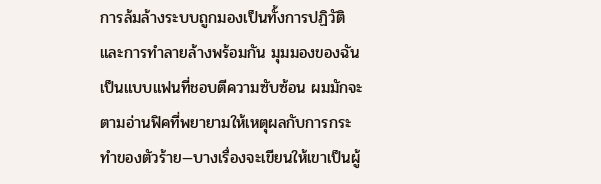การล้มล้างระบบถูกมองเป็นทั้งการปฏิวัติและการทำลายล้างพร้อมกัน มุมมองของฉันเป็นแบบแฟนที่ชอบตีความซับซ้อน ผมมักจะตามอ่านฟิคที่พยายามให้เหตุผลกับการกระทำของตัวร้าย—บางเรื่องจะเขียนให้เขาเป็นผู้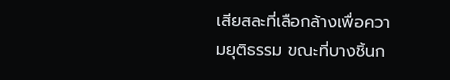เสียสละที่เลือกล้างเพื่อความยุติธรรม ขณะที่บางชิ้นก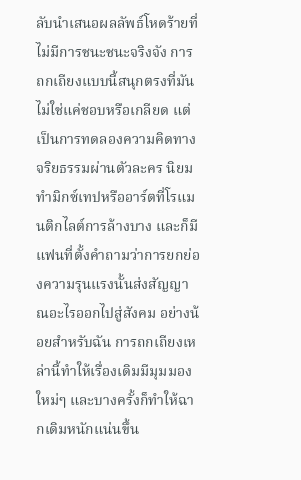ลับนำเสนอผลลัพธ์โหดร้ายที่ไม่มีการชนะชนะจริงจัง การถกเถียงแบบนี้สนุกตรงที่มันไม่ใช่แค่ชอบหรือเกลียด แต่เป็นการทดลองความคิดทางจริยธรรมผ่านตัวละคร นิยมทำมิกซ์เทปหรืออาร์ตที่โรแมนติกไลต์การล้างบาง และก็มีแฟนที่ตั้งคำถามว่าการยกย่องความรุนแรงนั้นส่งสัญญาณอะไรออกไปสู่สังคม อย่างน้อยสำหรับฉัน การถกเถียงเหล่านี้ทำให้เรื่องเดิมมีมุมมองใหม่ๆ และบางครั้งก็ทำให้ฉากเดิมหนักแน่นขึ้น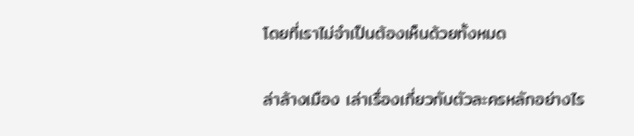โดยที่เราไม่จำเป็นต้องเห็นด้วยทั้งหมด

ล่าล้างเมือง เล่าเรื่องเกี่ยวกับตัวละครหลักอย่างไร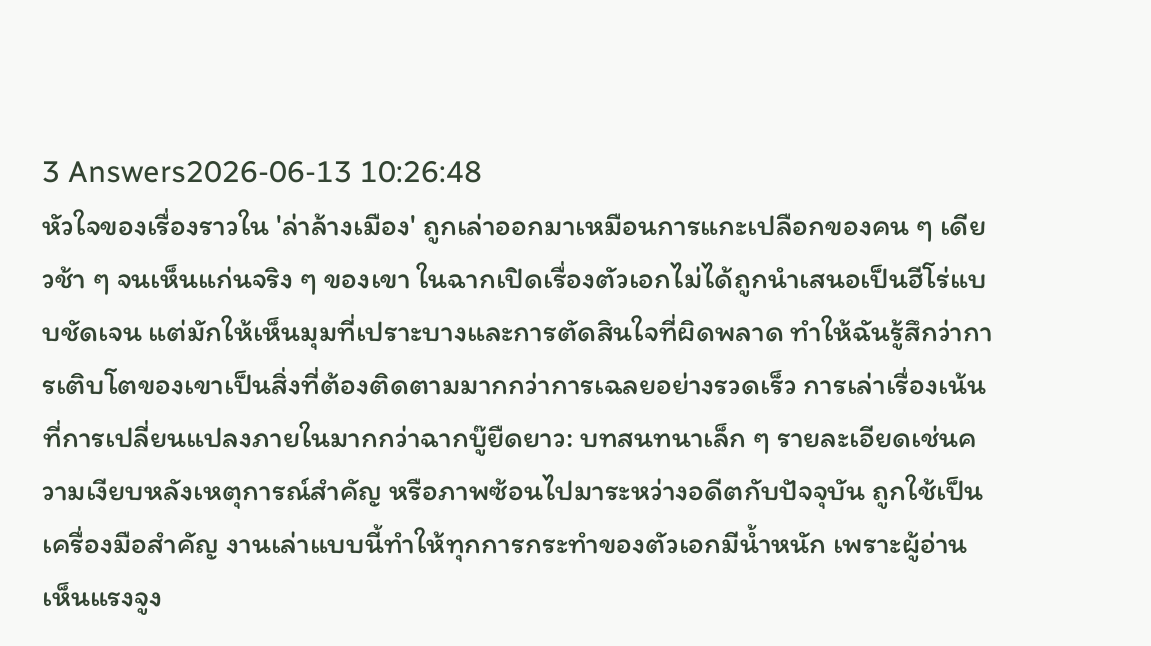3 Answers2026-06-13 10:26:48
หัวใจของเรื่องราวใน 'ล่าล้างเมือง' ถูกเล่าออกมาเหมือนการแกะเปลือกของคน ๆ เดียวช้า ๆ จนเห็นแก่นจริง ๆ ของเขา ในฉากเปิดเรื่องตัวเอกไม่ได้ถูกนำเสนอเป็นฮีโร่แบบชัดเจน แต่มักให้เห็นมุมที่เปราะบางและการตัดสินใจที่ผิดพลาด ทำให้ฉันรู้สึกว่าการเติบโตของเขาเป็นสิ่งที่ต้องติดตามมากกว่าการเฉลยอย่างรวดเร็ว การเล่าเรื่องเน้นที่การเปลี่ยนแปลงภายในมากกว่าฉากบู๊ยืดยาว: บทสนทนาเล็ก ๆ รายละเอียดเช่นความเงียบหลังเหตุการณ์สำคัญ หรือภาพซ้อนไปมาระหว่างอดีตกับปัจจุบัน ถูกใช้เป็นเครื่องมือสำคัญ งานเล่าแบบนี้ทำให้ทุกการกระทำของตัวเอกมีน้ำหนัก เพราะผู้อ่านเห็นแรงจูง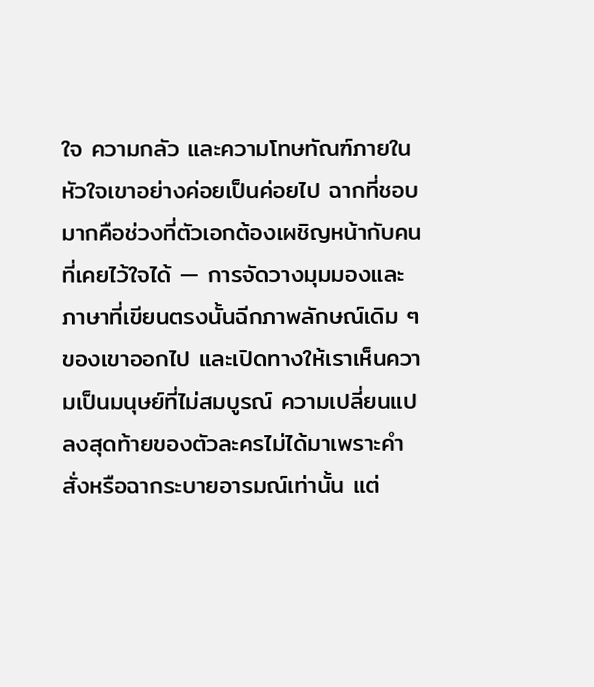ใจ ความกลัว และความโทษทัณฑ์ภายในหัวใจเขาอย่างค่อยเป็นค่อยไป ฉากที่ชอบมากคือช่วงที่ตัวเอกต้องเผชิญหน้ากับคนที่เคยไว้ใจได้ — การจัดวางมุมมองและภาษาที่เขียนตรงนั้นฉีกภาพลักษณ์เดิม ๆ ของเขาออกไป และเปิดทางให้เราเห็นความเป็นมนุษย์ที่ไม่สมบูรณ์ ความเปลี่ยนแปลงสุดท้ายของตัวละครไม่ได้มาเพราะคำสั่งหรือฉากระบายอารมณ์เท่านั้น แต่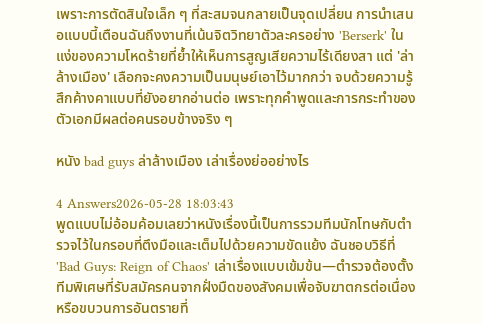เพราะการตัดสินใจเล็ก ๆ ที่สะสมจนกลายเป็นจุดเปลี่ยน การนำเสนอแบบนี้เตือนฉันถึงงานที่เน้นจิตวิทยาตัวละครอย่าง 'Berserk' ในแง่ของความโหดร้ายที่ย้ำให้เห็นการสูญเสียความไร้เดียงสา แต่ 'ล่าล้างเมือง' เลือกจะคงความเป็นมนุษย์เอาไว้มากกว่า จบด้วยความรู้สึกค้างคาแบบที่ยังอยากอ่านต่อ เพราะทุกคำพูดและการกระทำของตัวเอกมีผลต่อคนรอบข้างจริง ๆ

หนัง bad guys ล่าล้างเมือง เล่าเรื่องย่ออย่างไร

4 Answers2026-05-28 18:03:43
พูดแบบไม่อ้อมค้อมเลยว่าหนังเรื่องนี้เป็นการรวมทีมนักโทษกับตำรวจไว้ในกรอบที่ตึงมือและเต็มไปด้วยความขัดแย้ง ฉันชอบวิธีที่ 'Bad Guys: Reign of Chaos' เล่าเรื่องแบบเข้มข้น—ตำรวจต้องตั้งทีมพิเศษที่รับสมัครคนจากฝั่งมืดของสังคมเพื่อจับฆาตกรต่อเนื่องหรือขบวนการอันตรายที่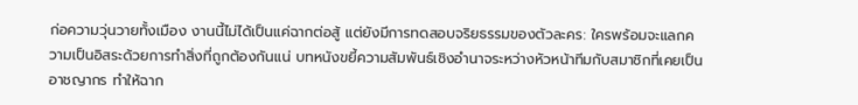ก่อความวุ่นวายทั้งเมือง งานนี้ไม่ได้เป็นแค่ฉากต่อสู้ แต่ยังมีการทดสอบจริยธรรมของตัวละคร: ใครพร้อมจะแลกความเป็นอิสระด้วยการทำสิ่งที่ถูกต้องกันแน่ บทหนังขยี้ความสัมพันธ์เชิงอำนาจระหว่างหัวหน้าทีมกับสมาชิกที่เคยเป็นอาชญากร ทำให้ฉาก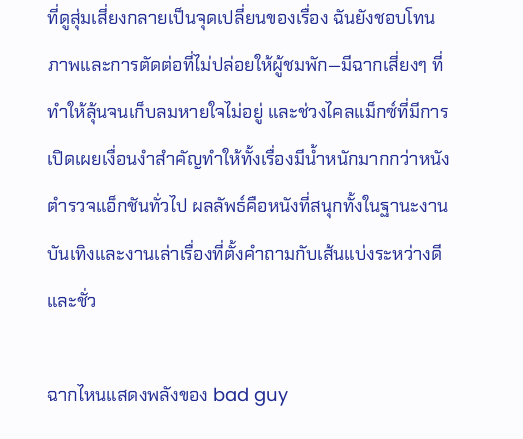ที่ดูสุ่มเสี่ยงกลายเป็นจุดเปลี่ยนของเรื่อง ฉันยังชอบโทนภาพและการตัดต่อที่ไม่ปล่อยให้ผู้ชมพัก—มีฉากเสี่ยงๆ ที่ทำให้ลุ้นจนเก็บลมหายใจไม่อยู่ และช่วงไคลแม็กซ์ที่มีการเปิดเผยเงื่อนงำสำคัญทำให้ทั้งเรื่องมีน้ำหนักมากกว่าหนังตำรวจแอ็กชันทั่วไป ผลลัพธ์คือหนังที่สนุกทั้งในฐานะงานบันเทิงและงานเล่าเรื่องที่ตั้งคำถามกับเส้นแบ่งระหว่างดีและชั่ว

ฉากไหนแสดงพลังของ bad guy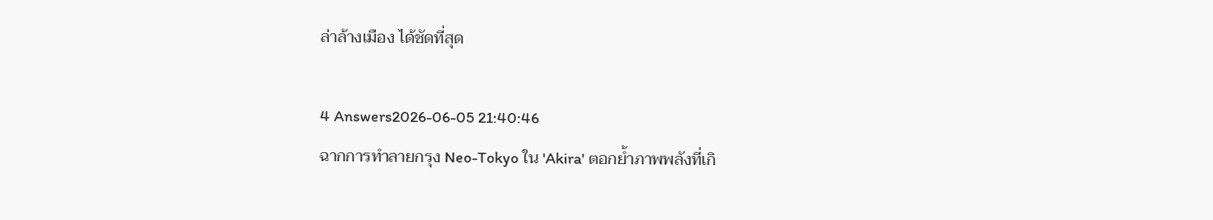ล่าล้างเมือง ได้ชัดที่สุด

4 Answers2026-06-05 21:40:46
ฉากการทำลายกรุง Neo-Tokyo ใน 'Akira' ตอกย้ำภาพพลังที่เกิ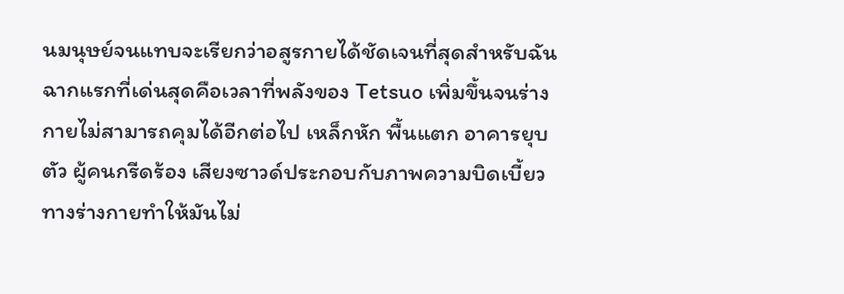นมนุษย์จนแทบจะเรียกว่าอสูรกายได้ชัดเจนที่สุดสำหรับฉัน ฉากแรกที่เด่นสุดคือเวลาที่พลังของ Tetsuo เพิ่มขึ้นจนร่างกายไม่สามารถคุมได้อีกต่อไป เหล็กหัก พื้นแตก อาคารยุบตัว ผู้คนกรีดร้อง เสียงซาวด์ประกอบกับภาพความบิดเบี้ยวทางร่างกายทำให้มันไม่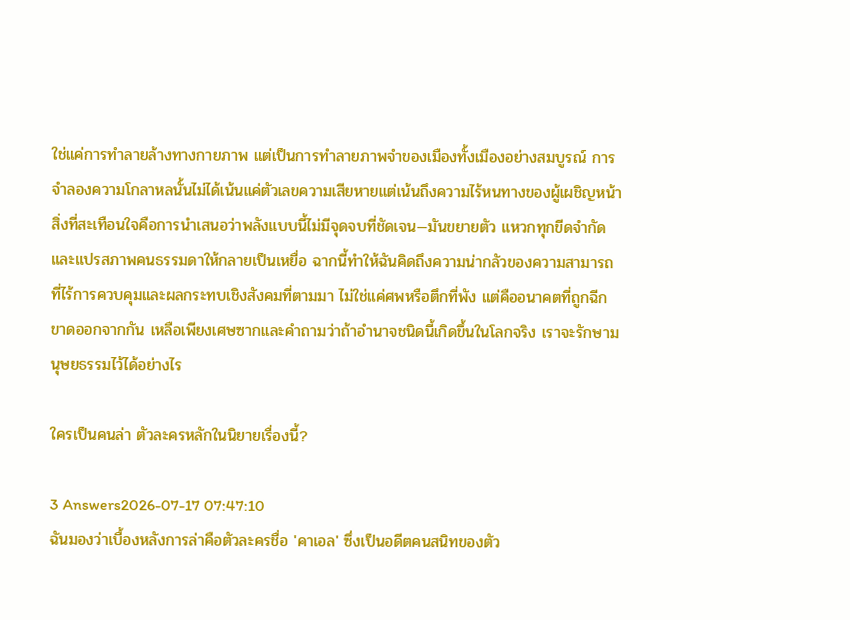ใช่แค่การทำลายล้างทางกายภาพ แต่เป็นการทำลายภาพจำของเมืองทั้งเมืองอย่างสมบูรณ์ การจำลองความโกลาหลนั้นไม่ได้เน้นแค่ตัวเลขความเสียหายแต่เน้นถึงความไร้หนทางของผู้เผชิญหน้า สิ่งที่สะเทือนใจคือการนำเสนอว่าพลังแบบนี้ไม่มีจุดจบที่ชัดเจน—มันขยายตัว แหวกทุกขีดจำกัด และแปรสภาพคนธรรมดาให้กลายเป็นเหยื่อ ฉากนี้ทำให้ฉันคิดถึงความน่ากลัวของความสามารถที่ไร้การควบคุมและผลกระทบเชิงสังคมที่ตามมา ไม่ใช่แค่ศพหรือตึกที่พัง แต่คืออนาคตที่ถูกฉีกขาดออกจากกัน เหลือเพียงเศษซากและคำถามว่าถ้าอำนาจชนิดนี้เกิดขึ้นในโลกจริง เราจะรักษามนุษยธรรมไว้ได้อย่างไร

ใครเป็นคนล่า ตัวละครหลักในนิยายเรื่องนี้?

3 Answers2026-07-17 07:47:10
ฉันมองว่าเบื้องหลังการล่าคือตัวละครชื่อ 'คาเอล' ซึ่งเป็นอดีตคนสนิทของตัว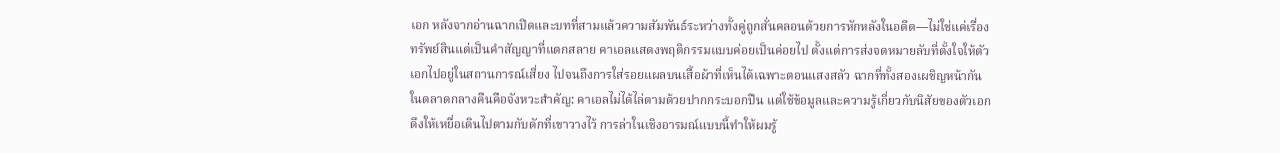เอก หลังจากอ่านฉากเปิดและบทที่สามแล้วความสัมพันธ์ระหว่างทั้งคู่ถูกสั่นคลอนด้วยการหักหลังในอดีต—ไม่ใช่แค่เรื่องทรัพย์สินแต่เป็นคำสัญญาที่แตกสลาย คาเอลแสดงพฤติกรรมแบบค่อยเป็นค่อยไป ตั้งแต่การส่งจดหมายลับที่ตั้งใจให้ตัวเอกไปอยู่ในสถานการณ์เสี่ยง ไปจนถึงการใส่รอยแผลบนเสื้อผ้าที่เห็นได้เฉพาะตอนแสงสลัว ฉากที่ทั้งสองเผชิญหน้ากันในตลาดกลางคืนคือจังหวะสำคัญ: คาเอลไม่ได้ไล่ตามด้วยปากกระบอกปืน แต่ใช้ข้อมูลและความรู้เกี่ยวกับนิสัยของตัวเอก ดึงให้เหยื่อเดินไปตามกับดักที่เขาวางไว้ การล่าในเชิงอารมณ์แบบนี้ทำให้ผมรู้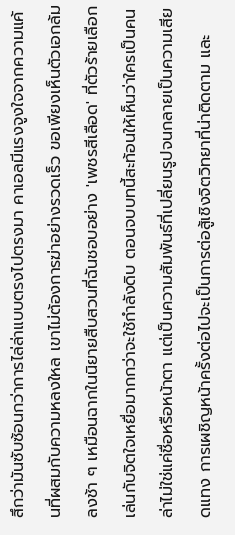สึกว่ามันซับซ้อนกว่าการไล่ล่าแบบตรงไปตรงมา คาเอลมีแรงจูงใจจากความแค้นที่ผสมกับความหลงใหล เขาไม่ต้องการฆ่าอย่างรวดเร็ว ขอเพียงเห็นตัวเอกล้มลงช้า ๆ เหมือนฉากในนิยายสืบสวนที่ฉันชอบอย่าง 'เพชรสีเลือด' ที่ตัวร้ายเลือกเล่นกับจิตใจเหยื่อมากกว่าจะใช้กำลังดิบ ตอนจบบทนี้สะท้อนให้เห็นว่าใครเป็นคนล่าไม่ใช่แค่ชื่อหรือหน้าตา แต่เป็นความสัมพันธ์ที่เปลี่ยนรูปจนกลายเป็นความเสียดแทง การเผชิญหน้าครั้งต่อไปจะเป็นการต่อสู้เชิงจิตวิทยาที่น่าติดตาม และ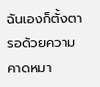ฉันเองก็ตั้งตารอด้วยความคาดหมา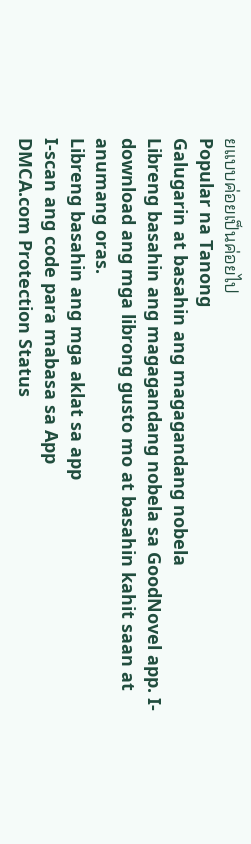ยแบบค่อยเป็นค่อยไป
Popular na Tanong
Galugarin at basahin ang magagandang nobela
Libreng basahin ang magagandang nobela sa GoodNovel app. I-download ang mga librong gusto mo at basahin kahit saan at anumang oras.
Libreng basahin ang mga aklat sa app
I-scan ang code para mabasa sa App
DMCA.com Protection Status